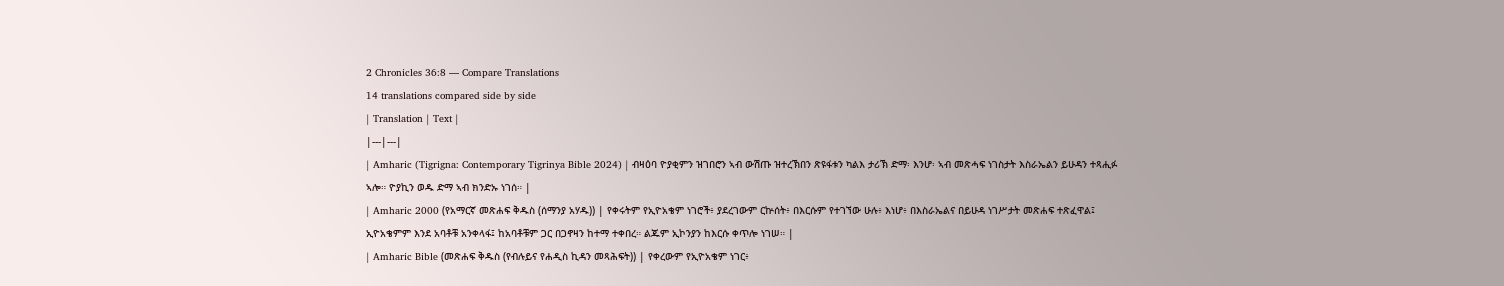2 Chronicles 36:8 — Compare Translations
14 translations compared side by side
| Translation | Text |
|---|---|
| Amharic (Tigrigna: Contemporary Tigrinya Bible 2024) | ብዛዕባ ዮያቂምን ዝገበሮን ኣብ ውሽጡ ዝተረኽበን ጽዩፋቱን ካልእ ታሪኽ ድማ፡ እንሆ፡ ኣብ መጽሓፍ ነገስታት እስራኤልን ይሁዳን ተጻሒፉ ኣሎ። ዮያኪን ወዱ ድማ ኣብ ክንድኡ ነገሰ። |
| Amharic 2000 (የአማርኛ መጽሐፍ ቅዱስ (ሰማንያ አሃዱ)) | የቀሩትም የኢዮአቄም ነገሮች፥ ያደረገውም ርኵሰት፥ በእርሱም የተገኘው ሁሉ፥ እነሆ፥ በእስራኤልና በይሁዳ ነገሥታት መጽሐፍ ተጽፈዋል፤ ኢዮአቄምም እንደ አባቶቹ አንቀላፋ፤ ከአባቶቹም ጋር በጋኖዛን ከተማ ተቀበረ። ልጁም ኢኮንያን ከእርሱ ቀጥሎ ነገሠ። |
| Amharic Bible (መጽሐፍ ቅዱስ (የብሉይና የሐዲስ ኪዳን መጻሕፍት)) | የቀረውም የኢዮአቄም ነገር፥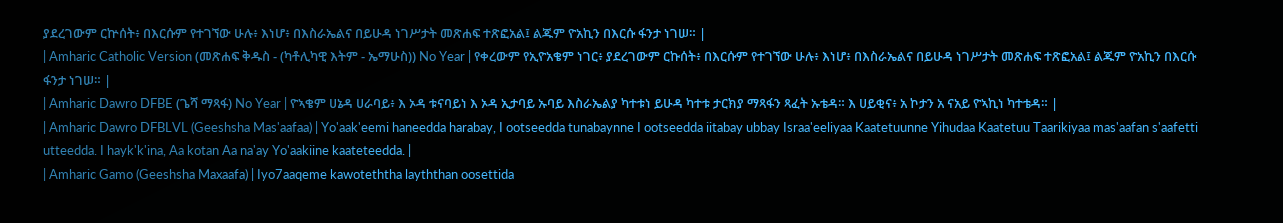ያደረገውም ርኵሰት፥ በእርሱም የተገኘው ሁሉ፥ እነሆ፥ በእስራኤልና በይሁዳ ነገሥታት መጽሐፍ ተጽፎአል፤ ልጁም ዮአኪን በእርሱ ፋንታ ነገሠ። |
| Amharic Catholic Version (መጽሐፍ ቅዱስ - (ካቶሊካዊ እትም - ኤማሁስ)) No Year | የቀረውም የኢዮአቄም ነገር፥ ያደረገውም ርኩሰት፥ በእርሱም የተገኘው ሁሉ፥ እነሆ፥ በእስራኤልና በይሁዳ ነገሥታት መጽሐፍ ተጽፎአል፤ ልጁም ዮአኪን በእርሱ ፋንታ ነገሠ። |
| Amharic Dawro DFBE (ጌሻ ማጻፋ) No Year | ዮኣቄም ሀኔዳ ሀራባይ፥ እ ኦዳ ቱናባይነ እ ኦዳ ኢታባይ ኡባይ እስራኤልያ ካተቱነ ይሁዳ ካተቱ ታርክያ ማጻፋን ጻፈት ኡቴዳ። እ ሀይቂና፥ አ ኮታን አ ናአይ ዮኣኪነ ካተቴዳ። |
| Amharic Dawro DFBLVL (Geeshsha Mas'aafaa) | Yo'aak'eemi haneedda harabay, I ootseedda tunabaynne I ootseedda iitabay ubbay Israa'eeliyaa Kaatetuunne Yihudaa Kaatetuu Taarikiyaa mas'aafan s'aafetti utteedda. I hayk'k'ina, Aa kotan Aa na'ay Yo'aakiine kaateteedda. |
| Amharic Gamo (Geeshsha Maxaafa) | Iyo7aaqeme kawoteththa layththan oosettida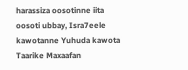harassiza oosotinne iita oosoti ubbay, Isra7eele kawotanne Yuhuda kawota Taarike Maxaafan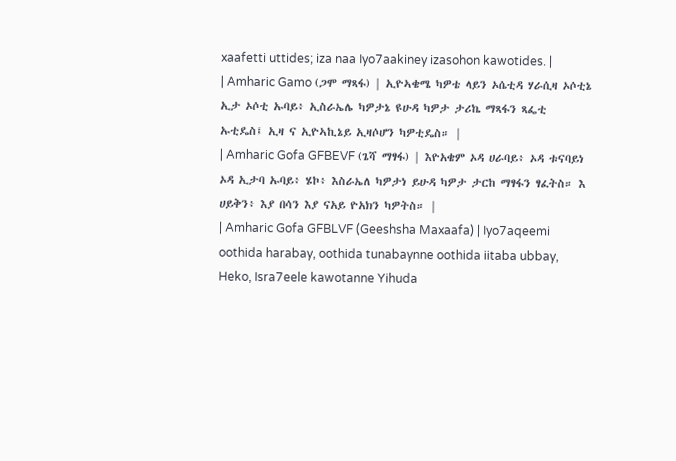xaafetti uttides; iza naa Iyo7aakiney izasohon kawotides. |
| Amharic Gamo (ጋሞ ማጻፋ) | ኢዮኣቄሜ ካዎቴ ላይን ኦሴቲዳ ሃራሲዛ ኦሶቲኔ ኢታ ኦሶቲ ኡባይ፥ ኢስራኤሌ ካዎታኔ ዩሁዳ ካዎታ ታሪኬ ማጻፋን ጻፌቲ ኡቲዴስ፤ ኢዛ ና ኢዮኣኪኔይ ኢዛሶሆን ካዎቲዴስ። |
| Amharic Gofa GFBEVF (ጌሻ ማፃፋ) | እዮአቄም ኦዳ ሀራባይ፥ ኦዳ ቱናባይነ ኦዳ ኢታባ ኡባይ፥ ሄኮ፥ እስራኤለ ካዎታነ ይሁዳ ካዎታ ታርከ ማፃፋን ፃፈትስ። እ ሀይቅን፥ እያ በሳን እያ ናአይ ዮአክን ካዎትስ። |
| Amharic Gofa GFBLVF (Geeshsha Maxaafa) | Iyo7aqeemi oothida harabay, oothida tunabaynne oothida iitaba ubbay, Heko, Isra7eele kawotanne Yihuda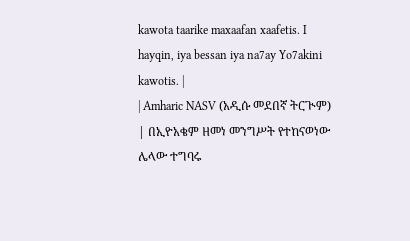kawota taarike maxaafan xaafetis. I hayqin, iya bessan iya na7ay Yo7akini kawotis. |
| Amharic NASV (አዲሱ መደበኛ ትርጒም) | በኢዮአቄም ዘመነ መንግሥት የተከናወነው ሌላው ተግባሩ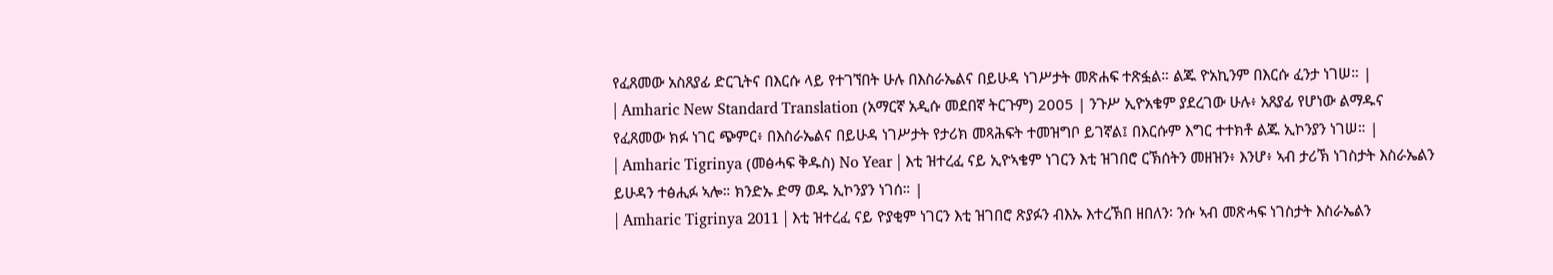የፈጸመው አስጸያፊ ድርጊትና በእርሱ ላይ የተገኘበት ሁሉ በእስራኤልና በይሁዳ ነገሥታት መጽሐፍ ተጽፏል። ልጁ ዮአኪንም በእርሱ ፈንታ ነገሠ። |
| Amharic New Standard Translation (አማርኛ አዲሱ መደበኛ ትርጉም) 2005 | ንጉሥ ኢዮአቄም ያደረገው ሁሉ፥ አጸያፊ የሆነው ልማዱና የፈጸመው ክፉ ነገር ጭምር፥ በእስራኤልና በይሁዳ ነገሥታት የታሪክ መጻሕፍት ተመዝግቦ ይገኛል፤ በእርሱም እግር ተተክቶ ልጁ ኢኮንያን ነገሠ። |
| Amharic Tigrinya (መፅሓፍ ቅዱስ) No Year | እቲ ዝተረፈ ናይ ኢዮኣቄም ነገርን እቲ ዝገበሮ ርኽሰትን መዘዝን፥ እንሆ፥ ኣብ ታሪኽ ነገስታት እስራኤልን ይሁዳን ተፅሒፉ ኣሎ። ክንድኡ ድማ ወዱ ኢኮንያን ነገሰ። |
| Amharic Tigrinya 2011 | እቲ ዝተረፈ ናይ ዮያቂም ነገርን እቲ ዝገበሮ ጽያፉን ብእኡ እተረኽበ ዘበለን፡ ንሱ ኣብ መጽሓፍ ነገስታት እስራኤልን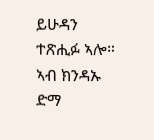ይሁዳን ተጽሒፉ ኣሎ። ኣብ ክንዳኡ ድማ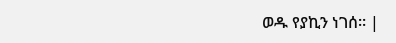ወዱ የያኪን ነገሰ። |